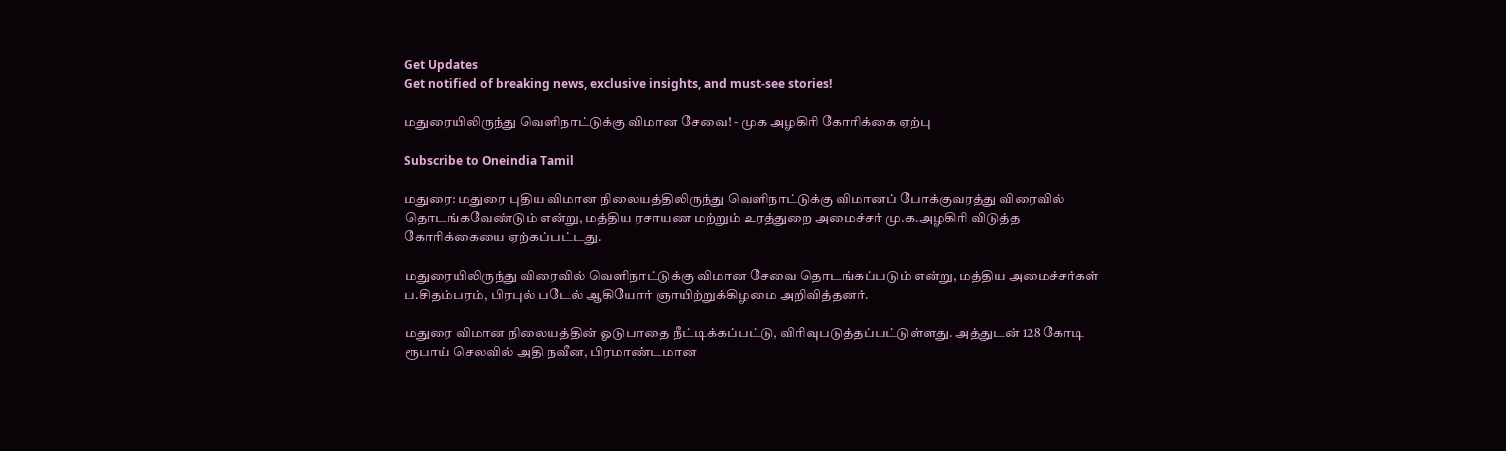Get Updates
Get notified of breaking news, exclusive insights, and must-see stories!

மதுரையிலிருந்து வெளிநாட்டுக்கு விமான சேவை! - முக அழகிரி கோரிக்கை ஏற்பு

Subscribe to Oneindia Tamil

மதுரை: மதுரை புதிய விமான நிலையத்திலிருந்து வெளிநாட்டுக்கு விமானப் போக்குவரத்து விரைவில் தொடங்கவேண்டும் என்று, மத்திய ரசாயண மற்றும் உரத்துறை அமைச்சர் மு.க.அழகிரி விடுத்த கோரிக்கையை ஏற்கப்பட்டது.

மதுரையிலிருந்து விரைவில் வெளிநாட்டுக்கு விமான சேவை தொடங்கப்படும் என்று, மத்திய அமைச்சர்கள் ப.சிதம்பரம், பிரபுல் படேல் ஆகியோர் ஞாயிற்றுக்கிழமை அறிவித்தனர்.

மதுரை விமான நிலையத்தின் ஓடுபாதை நீட்டிக்கப்பட்டு, விரிவுபடுத்தப்பட்டுள்ளது. அத்துடன் 128 கோடி ரூபாய் செலவில் அதி நவீன, பிரமாண்டமான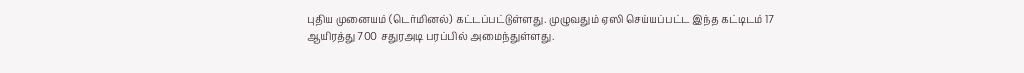புதிய முனையம் (டெர்மினல்) கட்டப்பட்டுள்ளது. முழுவதும் ஏஸி செய்யப்பட்ட இந்த கட்டிடம் 17 ஆயிரத்து 700 சதுரஅடி பரப்பில் அமைந்துள்ளது.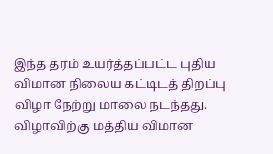இந்த தரம் உயர்த்தப்பட்ட புதிய விமான நிலைய கட்டிடத் திறப்பு விழா நேற்று மாலை நடந்தது. விழாவிற்கு மத்திய விமான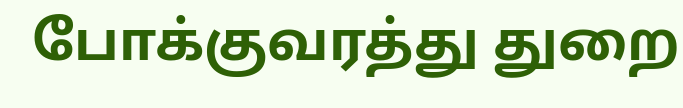போக்குவரத்து துறை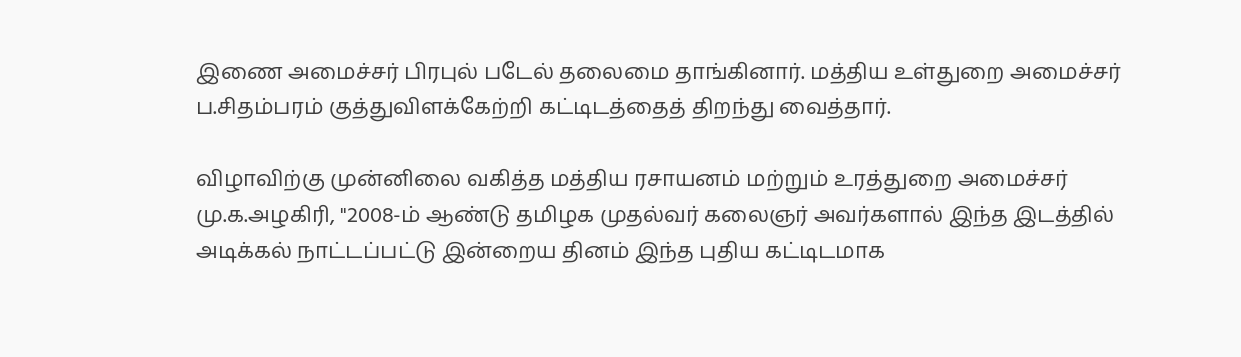இணை அமைச்சர் பிரபுல் படேல் தலைமை தாங்கினார். மத்திய உள்துறை அமைச்சர் ப.சிதம்பரம் குத்துவிளக்கேற்றி கட்டிடத்தைத் திறந்து வைத்தார்.

விழாவிற்கு முன்னிலை வகித்த மத்திய ரசாயனம் மற்றும் உரத்துறை அமைச்சர் மு.க.அழகிரி, "2008-ம் ஆண்டு தமிழக முதல்வர் கலைஞர் அவர்களால் இந்த இடத்தில் அடிக்கல் நாட்டப்பட்டு இன்றைய தினம் இந்த புதிய கட்டிடமாக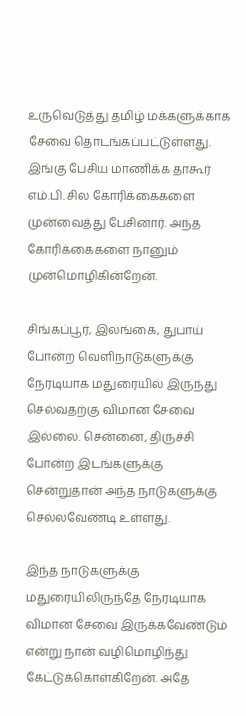உருவெடுத்து தமிழ் மக்களுக்காக சேவை தொடங்கப்பட்டுள்ளது. இங்கு பேசிய மாணிக்க தாகூர் எம்.பி. சில கோரிக்கைகளை முன்வைத்து பேசினார். அந்த கோரிக்கைகளை நானும் முன்மொழிகின்றேன்.

சிங்கப்பூர், இலங்கை, துபாய் போன்ற வெளிநாடுகளுக்கு நேரடியாக மதுரையில் இருந்து செல்வதற்கு விமான சேவை இல்லை. சென்னை, திருச்சி போன்ற இடங்களுக்கு சென்றுதான் அந்த நாடுகளுக்கு செல்லவேண்டி உள்ளது.

இந்த நாடுகளுக்கு மதுரையிலிருந்தே நேரடியாக விமான சேவை இருக்கவேண்டும் என்று நான் வழிமொழிந்து கேட்டுக்கொள்கிறேன். அதே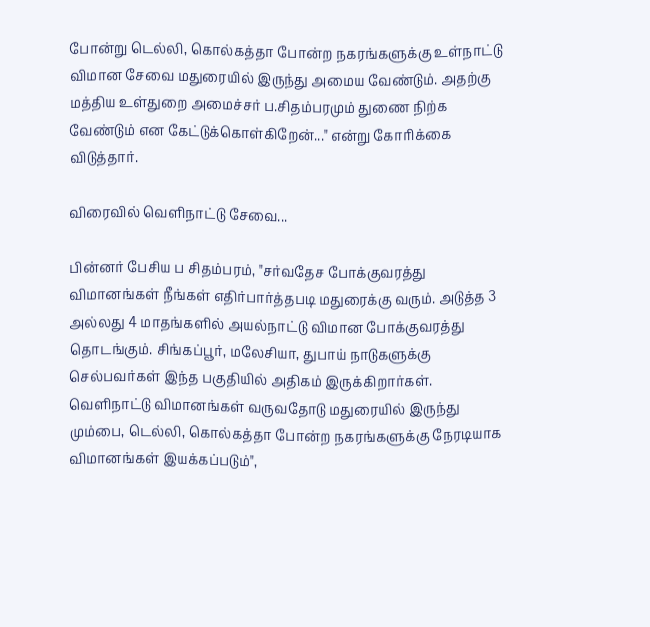போன்று டெல்லி, கொல்கத்தா போன்ற நகரங்களுக்கு உள்நாட்டு விமான சேவை மதுரையில் இருந்து அமைய வேண்டும். அதற்கு மத்திய உள்துறை அமைச்சர் ப.சிதம்பரமும் துணை நிற்க வேண்டும் என கேட்டுக்கொள்கிறேன்..." என்று கோரிக்கை விடுத்தார்.

விரைவில் வெளிநாட்டு சேவை...

பின்னர் பேசிய ப சிதம்பரம், "சர்வதேச போக்குவரத்து விமானங்கள் நீங்கள் எதிர்பார்த்தபடி மதுரைக்கு வரும். அடுத்த 3 அல்லது 4 மாதங்களில் அயல்நாட்டு விமான போக்குவரத்து தொடங்கும். சிங்கப்பூர், மலேசியா, துபாய் நாடுகளுக்கு செல்பவர்கள் இந்த பகுதியில் அதிகம் இருக்கிறார்கள். வெளிநாட்டு விமானங்கள் வருவதோடு மதுரையில் இருந்து மும்பை, டெல்லி, கொல்கத்தா போன்ற நகரங்களுக்கு நேரடியாக விமானங்கள் இயக்கப்படும்",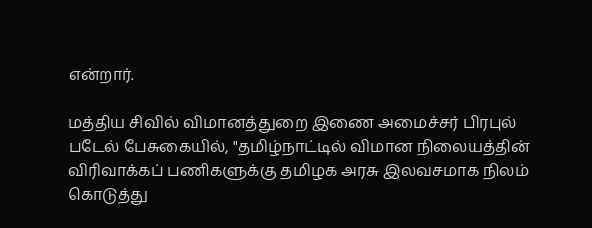என்றார்.

மத்திய சிவில் விமானத்துறை இணை அமைச்சர் பிரபுல் படேல் பேசுகையில், "தமிழ்நாட்டில் விமான நிலையத்தின் விரிவாக்கப் பணிகளுக்கு தமிழக அரசு இலவசமாக நிலம் கொடுத்து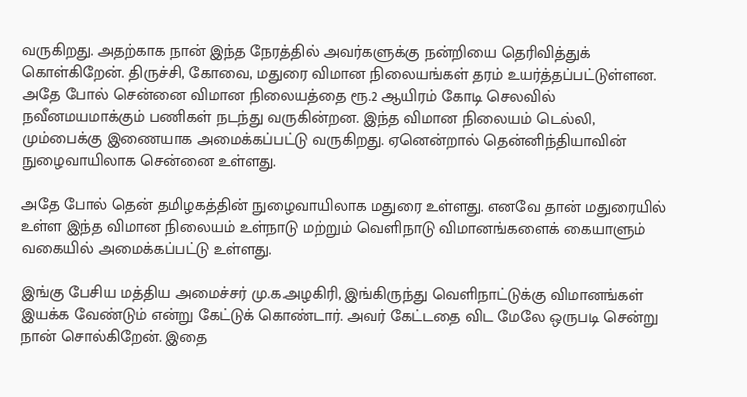வருகிறது. அதற்காக நான் இந்த நேரத்தில் அவர்களுக்கு நன்றியை தெரிவித்துக் கொள்கிறேன். திருச்சி, கோவை, மதுரை விமான நிலையங்கள் தரம் உயர்த்தப்பட்டுள்ளன. அதே போல் சென்னை விமான நிலையத்தை ரூ.2 ஆயிரம் கோடி செலவில் நவீனமயமாக்கும் பணிகள் நடந்து வருகின்றன. இந்த விமான நிலையம் டெல்லி, மும்பைக்கு இணையாக அமைக்கப்பட்டு வருகிறது. ஏனென்றால் தென்னிந்தியாவின் நுழைவாயிலாக சென்னை உள்ளது.

அதே போல் தென் தமிழகத்தின் நுழைவாயிலாக மதுரை உள்ளது. எனவே தான் மதுரையில் உள்ள இந்த விமான நிலையம் உள்நாடு மற்றும் வெளிநாடு விமானங்களைக் கையாளும் வகையில் அமைக்கப்பட்டு உள்ளது.

இங்கு பேசிய மத்திய அமைச்சர் மு.க.அழகிரி, இங்கிருந்து வெளிநாட்டுக்கு விமானங்கள் இயக்க வேண்டும் என்று கேட்டுக் கொண்டார். அவர் கேட்டதை விட மேலே ஒருபடி சென்று நான் சொல்கிறேன். இதை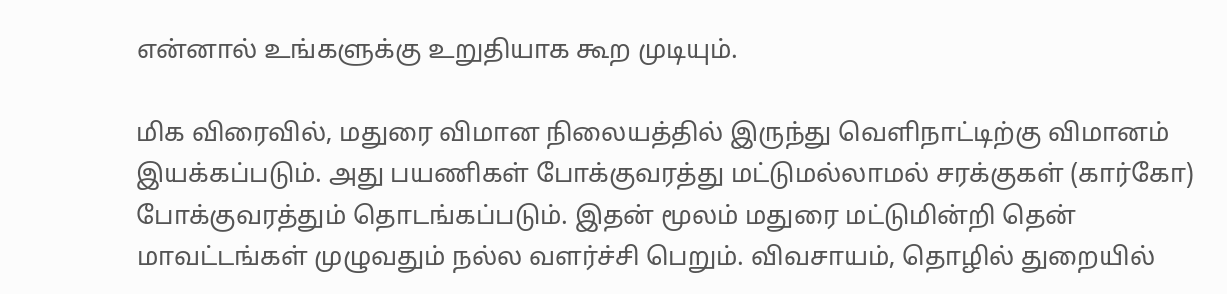என்னால் உங்களுக்கு உறுதியாக கூற முடியும்.

மிக விரைவில், மதுரை விமான நிலையத்தில் இருந்து வெளிநாட்டிற்கு விமானம் இயக்கப்படும். அது பயணிகள் போக்குவரத்து மட்டுமல்லாமல் சரக்குகள் (கார்கோ) போக்குவரத்தும் தொடங்கப்படும். இதன் மூலம் மதுரை மட்டுமின்றி தென் மாவட்டங்கள் முழுவதும் நல்ல வளர்ச்சி பெறும். விவசாயம், தொழில் துறையில்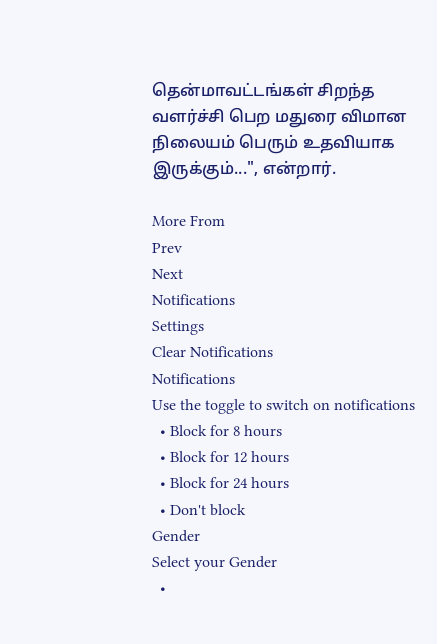தென்மாவட்டங்கள் சிறந்த வளர்ச்சி பெற மதுரை விமான நிலையம் பெரும் உதவியாக இருக்கும்...", என்றார்.

More From
Prev
Next
Notifications
Settings
Clear Notifications
Notifications
Use the toggle to switch on notifications
  • Block for 8 hours
  • Block for 12 hours
  • Block for 24 hours
  • Don't block
Gender
Select your Gender
  •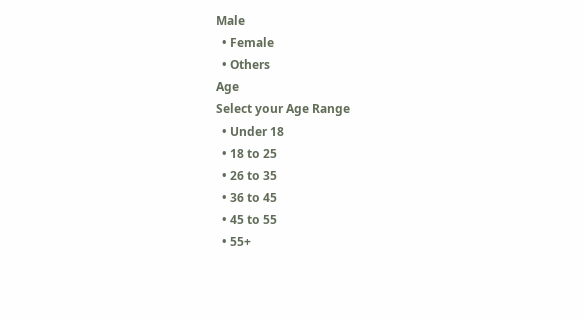Male
  • Female
  • Others
Age
Select your Age Range
  • Under 18
  • 18 to 25
  • 26 to 35
  • 36 to 45
  • 45 to 55
  • 55+